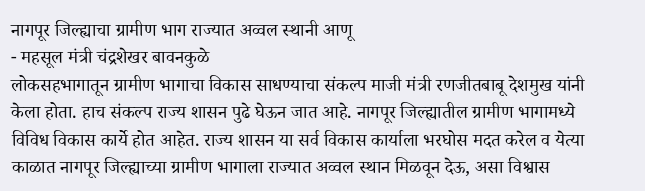नागपूर जिल्ह्याचा ग्रामीण भाग राज्यात अव्वल स्थानी आणू
- महसूल मंत्री चंद्रशेखर बावनकुळे
लोकसहभागातून ग्रामीण भागाचा विकास साधण्याचा संकल्प माजी मंत्री रणजीतबाबू देशमुख यांनी केला होता. हाच संकल्प राज्य शासन पुढे घेऊन जात आहे. नागपूर जिल्ह्यातील ग्रामीण भागामध्ये विविध विकास कार्ये होत आहेत. राज्य शासन या सर्व विकास कार्याला भरघोस मदत करेल व येत्या काळात नागपूर जिल्ह्याच्या ग्रामीण भागाला राज्यात अव्वल स्थान मिळवून देऊ, असा विश्वास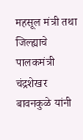महसूल मंत्री तथा जिल्ह्याचे पालकमंत्री चंद्रशेखर बावनकुळे यांनी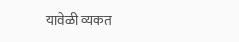यावेळी व्यकत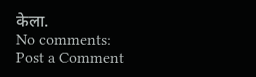केला.
No comments:
Post a Comment